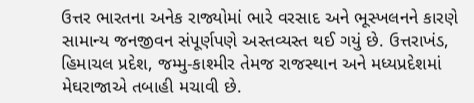ઉત્તર ભારતના અનેક રાજ્યોમાં ભારે વરસાદ અને ભૂસ્ખલનને કારણે સામાન્ય જનજીવન સંપૂર્ણપણે અસ્તવ્યસ્ત થઈ ગયું છે. ઉત્તરાખંડ, હિમાચલ પ્રદેશ, જમ્મુ-કાશ્મીર તેમજ રાજસ્થાન અને મધ્યપ્રદેશમાં મેઘરાજાએ તબાહી મચાવી છે.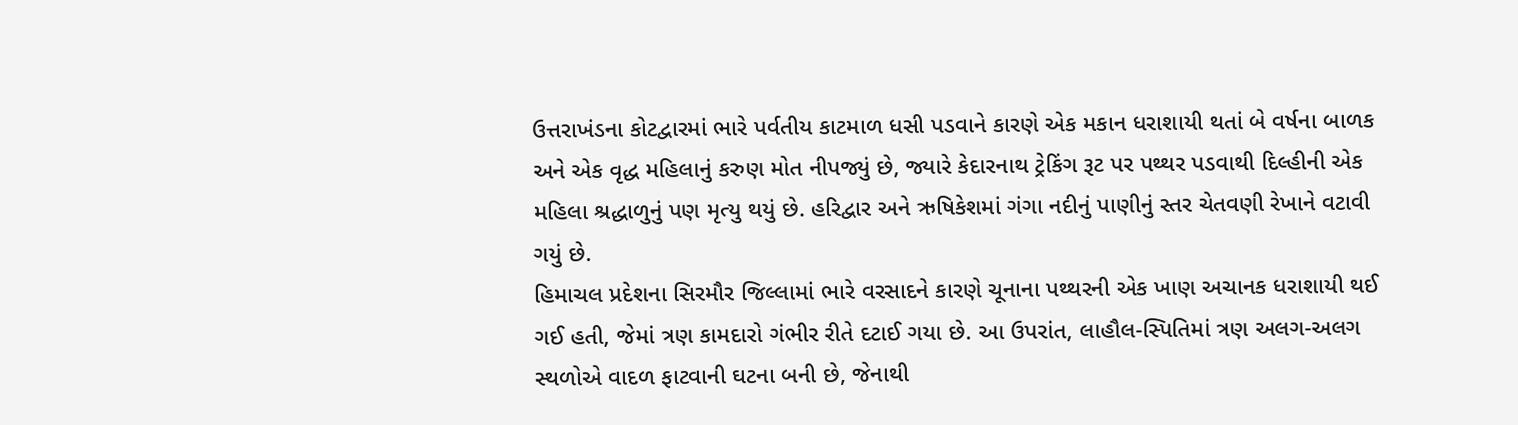ઉત્તરાખંડના કોટદ્વારમાં ભારે પર્વતીય કાટમાળ ધસી પડવાને કારણે એક મકાન ધરાશાયી થતાં બે વર્ષના બાળક અને એક વૃદ્ધ મહિલાનું કરુણ મોત નીપજ્યું છે, જ્યારે કેદારનાથ ટ્રેકિંગ રૂટ પર પથ્થર પડવાથી દિલ્હીની એક મહિલા શ્રદ્ધાળુનું પણ મૃત્યુ થયું છે. હરિદ્વાર અને ઋષિકેશમાં ગંગા નદીનું પાણીનું સ્તર ચેતવણી રેખાને વટાવી ગયું છે.
હિમાચલ પ્રદેશના સિરમૌર જિલ્લામાં ભારે વરસાદને કારણે ચૂનાના પથ્થરની એક ખાણ અચાનક ધરાશાયી થઈ ગઈ હતી, જેમાં ત્રણ કામદારો ગંભીર રીતે દટાઈ ગયા છે. આ ઉપરાંત, લાહૌલ-સ્પિતિમાં ત્રણ અલગ-અલગ સ્થળોએ વાદળ ફાટવાની ઘટના બની છે, જેનાથી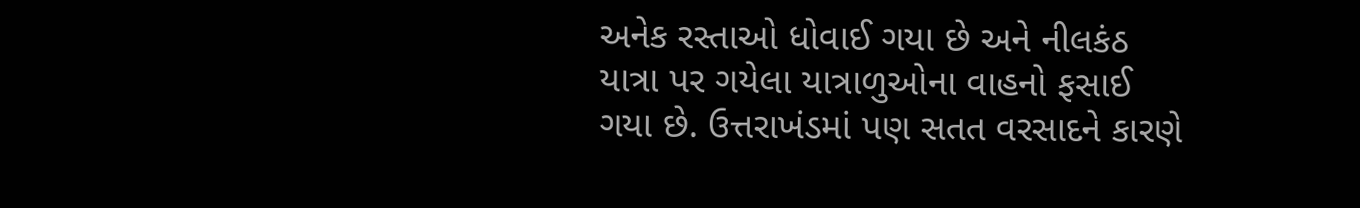અનેક રસ્તાઓ ધોવાઈ ગયા છે અને નીલકંઠ યાત્રા પર ગયેલા યાત્રાળુઓના વાહનો ફસાઈ ગયા છે. ઉત્તરાખંડમાં પણ સતત વરસાદને કારણે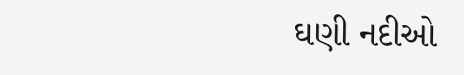ઘણી નદીઓ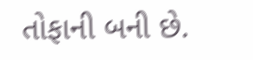તોફાની બની છે.